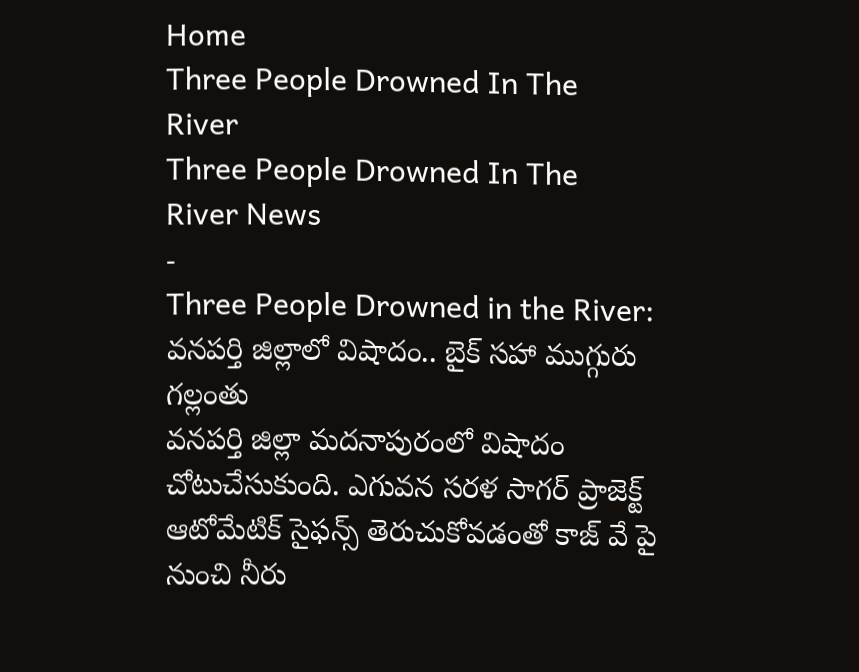Home
Three People Drowned In The River
Three People Drowned In The River News
-
Three People Drowned in the River: వనపర్తి జిల్లాలో విషాదం.. బైక్ సహా ముగ్గురు గల్లంతు
వనపర్తి జిల్లా మదనాపురంలో విషాదం చోటుచేసుకుంది. ఎగువన సరళ సాగర్ ప్రాజెక్ట్ ఆటోమేటిక్ సైఫన్స్ తెరుచుకోవడంతో కాజ్ వే పై నుంచి నీరు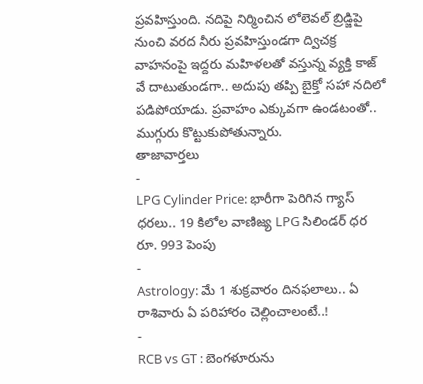ప్రవహిస్తుంది. నదిపై నిర్మించిన లోలెవల్ బ్రిడ్జిపై నుంచి వరద నీరు ప్రవహిస్తుండగా ద్విచక్ర వాహనంపై ఇద్దరు మహిళలతో వస్తున్న వ్యక్తి కాజ్ వే దాటుతుండగా.. అదుపు తప్పి బైక్తో సహా నదిలో పడిపోయాడు. ప్రవాహం ఎక్కువగా ఉండటంతో.. ముగ్గురు కొట్టుకుపోతున్నారు.
తాజావార్తలు
-
LPG Cylinder Price: భారీగా పెరిగిన గ్యాస్ ధరలు.. 19 కిలోల వాణిజ్య LPG సిలిండర్ ధర రూ. 993 పెంపు
-
Astrology: మే 1 శుక్రవారం దినఫలాలు.. ఏ రాశివారు ఏ పరిహారం చెల్లించాలంటే..!
-
RCB vs GT : బెంగళూరును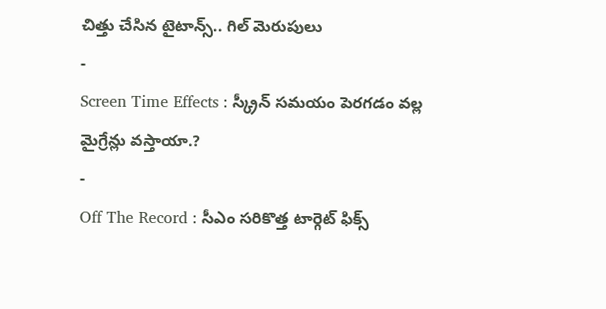చిత్తు చేసిన టైటాన్స్.. గిల్ మెరుపులు
-
Screen Time Effects : స్క్రీన్ సమయం పెరగడం వల్ల మైగ్రేన్లు వస్తాయా.?
-
Off The Record : సీఎం సరికొత్త టార్గెట్ ఫిక్స్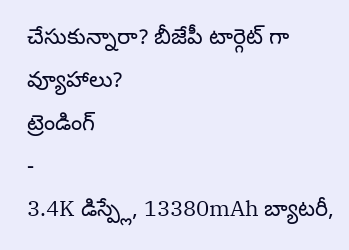చేసుకున్నారా? బీజేపీ టార్గెట్ గా వ్యూహాలు?
ట్రెండింగ్
-
3.4K డిస్ప్లే, 13380mAh బ్యాటరీ,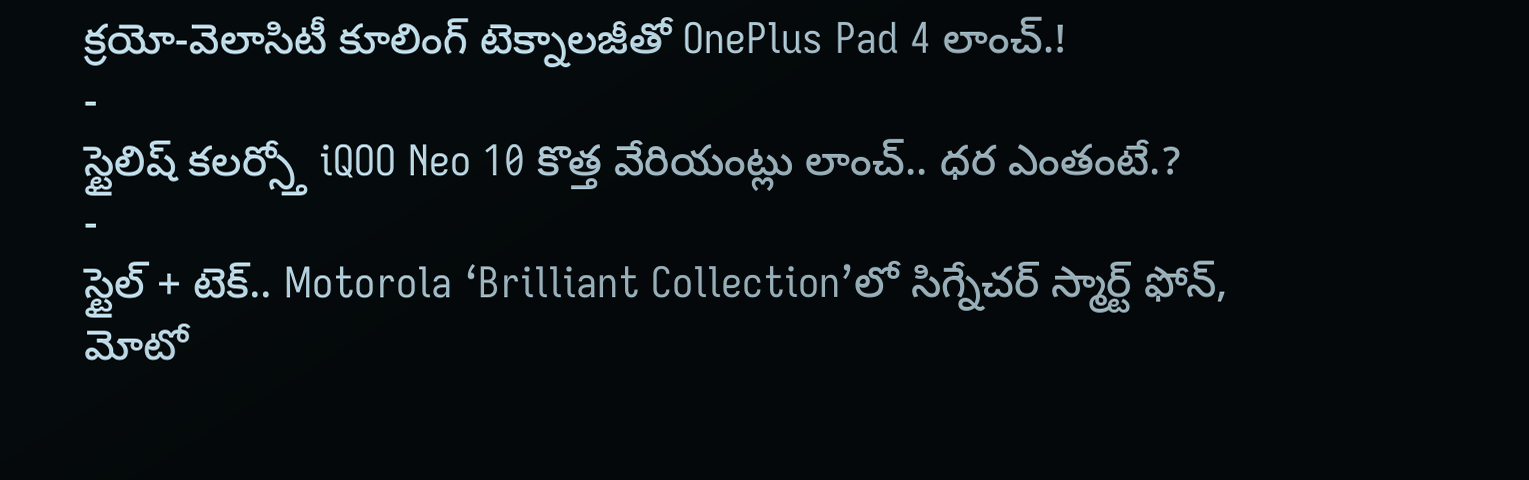క్రయో-వెలాసిటీ కూలింగ్ టెక్నాలజీతో OnePlus Pad 4 లాంచ్.!
-
స్టైలిష్ కలర్స్తో iQOO Neo 10 కొత్త వేరియంట్లు లాంచ్.. ధర ఎంతంటే.?
-
స్టైల్ + టెక్.. Motorola ‘Brilliant Collection’లో సిగ్నేచర్ స్మార్ట్ ఫోన్, మోటో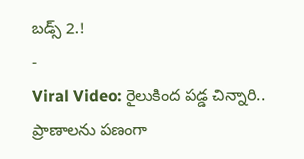బడ్స్ 2.!
-
Viral Video: రైలుకింద పడ్డ చిన్నారి.. ప్రాణాలను పణంగా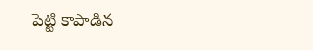పెట్టి కాపాడిన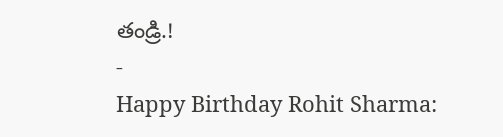తండ్రి.!
-
Happy Birthday Rohit Sharma: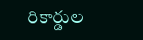రికార్డుల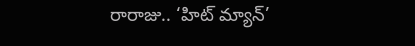రారాజు.. ‘హిట్ మ్యాన్’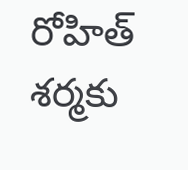రోహిత్ శర్మకు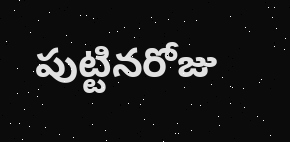పుట్టినరోజు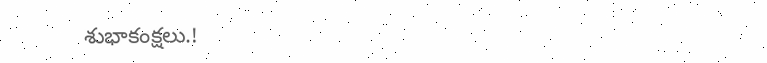శుభాకంక్షలు.!